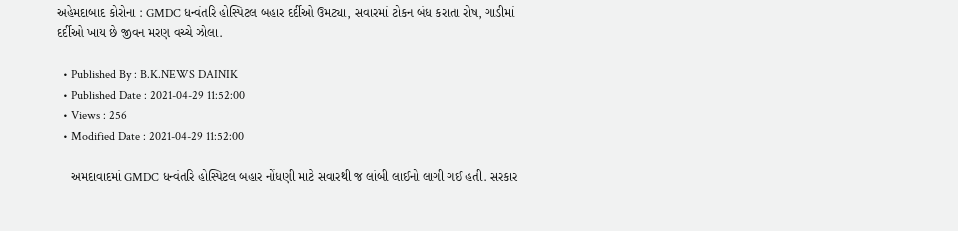અહેમદાબાદ કોરોના : GMDC ધન્વંતરિ હોસ્પિટલ બહાર દર્દીઓ ઉમટ્યા, સવારમાં ટોકન બંધ કરાતા રોષ, ગાડીમાં દર્દીઓ ખાય છે જીવન મરણ વચ્ચે ઝોલા.

  • Published By : B.K.NEWS DAINIK
  • Published Date : 2021-04-29 11:52:00
  • Views : 256
  • Modified Date : 2021-04-29 11:52:00

    અમદાવાદમાં GMDC ધન્વંતરિ હોસ્પિટલ બહાર નોંધણી માટે સવારથી જ લાંબી લાઈનો લાગી ગઈ હતી. સરકાર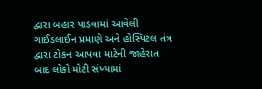દ્વારા બહાર પાડવામાં આવેલી ગાઈડલાઈન પ્રમાણે અને હોસ્પિટલ તંત્ર દ્વારા ટોકન આપવા માટેની જાહેરાત બાદ લોકો મોટી સંખ્યામાં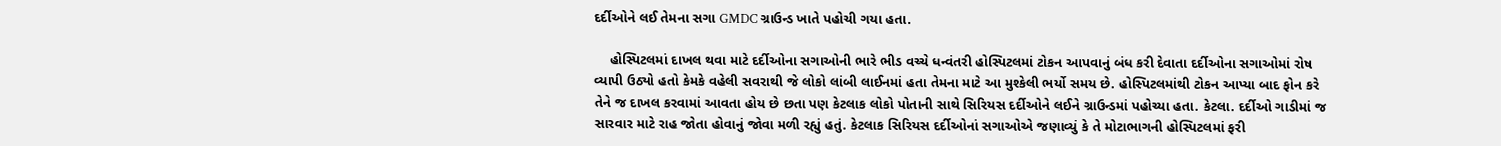દર્દીઓને લઈ તેમના સગા GMDC ગ્રાઉન્ડ ખાતે પહોચી ગયા હતા.

    હોસ્પિટલમાં દાખલ થવા માટે દર્દીઓના સગાઓની ભારે ભીડ વચ્ચે ધન્વંતરી હોસ્પિટલમાં ટોકન આપવાનું બંધ કરી દેવાતા દર્દીઓના સગાઓમાં રોષ વ્યાપી ઉઠ્યો હતો કેમકે વહેલી સવરાથી જે લોકો લાંબી લાઈનમાં હતા તેમના માટે આ મુશ્કેલી ભર્યો સમય છે. હોસ્પિટલમાંથી ટોકન આપ્યા બાદ ફોન કરે તેને જ દાખલ કરવામાં આવતા હોય છે છતા પણ કેટલાક લોકો પોતાની સાથે સિરિયસ દર્દીઓને લઈને ગ્રાઉન્ડમાં પહોચ્યા હતા. કેટલા. દર્દીઓ ગાડીમાં જ સારવાર માટે રાહ જોતા હોવાનું જોવા મળી રહ્યું હતું. કેટલાક સિરિયસ દર્દીઓનાં સગાઓએ જણાવ્યું કે તે મોટાભાગની હોસ્પિટલમાં ફરી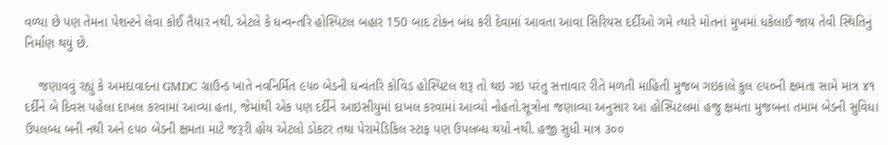વળ્યા છે પણ તેમના પેશન્ટને લેવા કોઈ તૈયાર નથી. એટલે કે ધન્વન્તરિ હોસ્પિટલ બહાર 150 બાદ ટોકન બંધ કરી દેવામાં આવતા આવા સિરિયસ દર્દીઓ ગમે ત્યારે મોતનાં મુખમાં ધકેલાઈ જાય તેવી સ્થિતિનું નિર્માણ થયું છે.

    જણાવવું રહ્યું કે અમદાવાદના GMDC ગ્રાઉન્ડ ખાતે નવનિર્મિત ૯૫૦ બેડની ધન્વંતરિ કોવિડ હોસ્પિટલ શરૂ તો થઇ ગઇ પરંતુ સત્તાવાર રીતે મળતી માહિતી મુજબ ગઇકાલે કુલ ૯૫૦ની ક્ષમતા સામે માત્ર ૪૧ દર્દીને બે દિવસ પહેલા દાખલ કરવામાં આવ્યા હતા, જેમાંથી એક પણ દર્દીને આઇસીયુમાં દાખલ કરવામાં આવ્યો નોહતો.સૂત્રોના જણાવ્યા અનુસાર આ હોસ્પિટલમાં હજુ ક્ષમતા મુજબના તમામ બેડની સુવિધા ઉપલબ્ધ બની નથી અને ૯૫૦ બેડની ક્ષમતા માટે જરૂરી હોય એટલો ડોકટર તથા પેરામેડિકિલ સ્ટાફ પણ ઉપલબ્ધ થયો નથી. હજી સુધી માત્ર ૩૦૦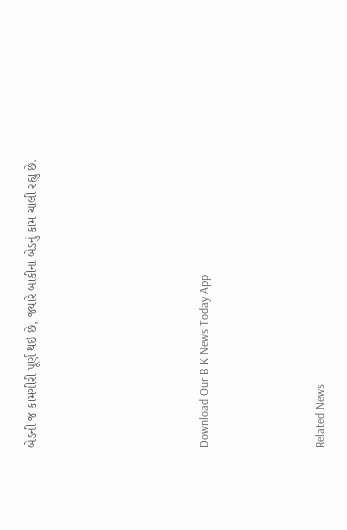બેડની જ કામગીરી પૂર્ણ થઇ છે, જ્યારે બાકીના બેડનું કામ ચાલી રહ્યુ છે.





Download Our B K News Today App



Related News